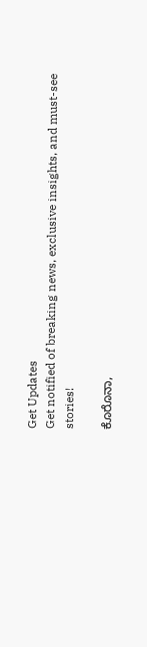Get Updates
Get notified of breaking news, exclusive insights, and must-see stories!

ಕೊರೊನಾ,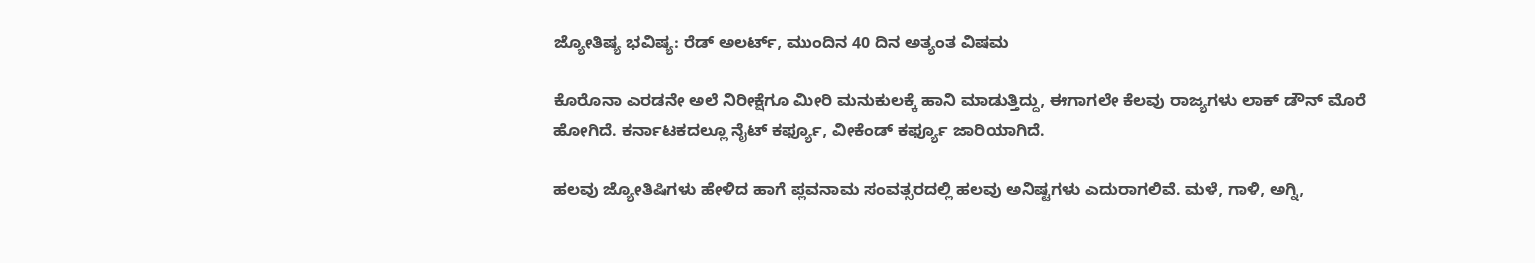ಜ್ಯೋತಿಷ್ಯ ಭವಿಷ್ಯ: ರೆಡ್ ಅಲರ್ಟ್, ಮುಂದಿನ 40 ದಿನ ಅತ್ಯಂತ ವಿಷಮ

ಕೊರೊನಾ ಎರಡನೇ ಅಲೆ ನಿರೀಕ್ಷೆಗೂ ಮೀರಿ ಮನುಕುಲಕ್ಕೆ ಹಾನಿ ಮಾಡುತ್ತಿದ್ದು, ಈಗಾಗಲೇ ಕೆಲವು ರಾಜ್ಯಗಳು ಲಾಕ್ ಡೌನ್ ಮೊರೆ ಹೋಗಿದೆ. ಕರ್ನಾಟಕದಲ್ಲೂ ನೈಟ್ ಕರ್ಫ್ಯೂ, ವೀಕೆಂಡ್ ಕರ್ಫ್ಯೂ ಜಾರಿಯಾಗಿದೆ.

ಹಲವು ಜ್ಯೋತಿಷಿಗಳು ಹೇಳಿದ ಹಾಗೆ ಪ್ಲವನಾಮ ಸಂವತ್ಸರದಲ್ಲಿ ಹಲವು ಅನಿಷ್ಟಗಳು ಎದುರಾಗಲಿವೆ. ಮಳೆ, ಗಾಳಿ, ಅಗ್ನಿ,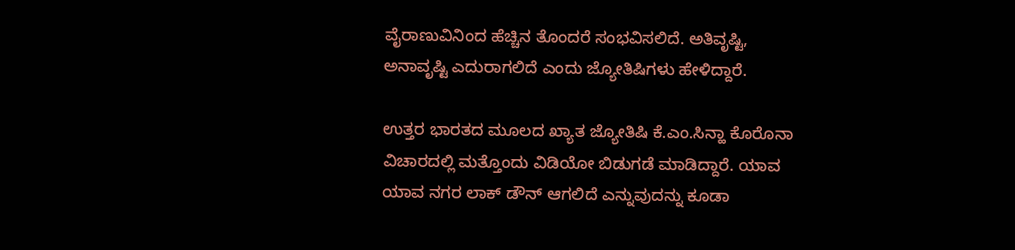ವೈರಾಣುವಿನಿಂದ ಹೆಚ್ಚಿನ ತೊಂದರೆ ಸಂಭವಿಸಲಿದೆ. ಅತಿವೃಷ್ಟಿ, ಅನಾವೃಷ್ಟಿ ಎದುರಾಗಲಿದೆ ಎಂದು ಜ್ಯೋತಿಷಿಗಳು ಹೇಳಿದ್ದಾರೆ.

ಉತ್ತರ ಭಾರತದ ಮೂಲದ ಖ್ಯಾತ ಜ್ಯೋತಿಷಿ ಕೆ.ಎಂ.ಸಿನ್ಹಾ ಕೊರೊನಾ ವಿಚಾರದಲ್ಲಿ ಮತ್ತೊಂದು ವಿಡಿಯೋ ಬಿಡುಗಡೆ ಮಾಡಿದ್ದಾರೆ. ಯಾವ ಯಾವ ನಗರ ಲಾಕ್ ಡೌನ್ ಆಗಲಿದೆ ಎನ್ನುವುದನ್ನು ಕೂಡಾ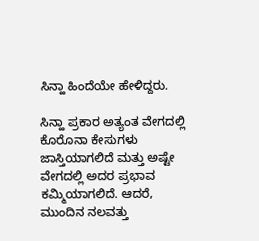ಸಿನ್ಹಾ ಹಿಂದೆಯೇ ಹೇಳಿದ್ದರು.

ಸಿನ್ಹಾ ಪ್ರಕಾರ ಅತ್ಯಂತ ವೇಗದಲ್ಲಿ ಕೊರೊನಾ ಕೇಸುಗಳು ಜಾಸ್ತಿಯಾಗಲಿದೆ ಮತ್ತು ಅಷ್ಟೇ ವೇಗದಲ್ಲಿ ಅದರ ಪ್ರಭಾವ ಕಮ್ಮಿಯಾಗಲಿದೆ. ಆದರೆ, ಮುಂದಿನ ನಲವತ್ತು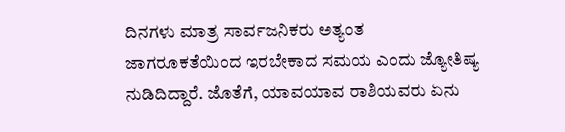ದಿನಗಳು ಮಾತ್ರ ಸಾರ್ವಜನಿಕರು ಅತ್ಯಂತ ಜಾಗರೂಕತೆಯಿಂದ ಇರಬೇಕಾದ ಸಮಯ ಎಂದು ಜ್ಯೋತಿಷ್ಯ ನುಡಿದಿದ್ದಾರೆ. ಜೊತೆಗೆ, ಯಾವಯಾವ ರಾಶಿಯವರು ಏನು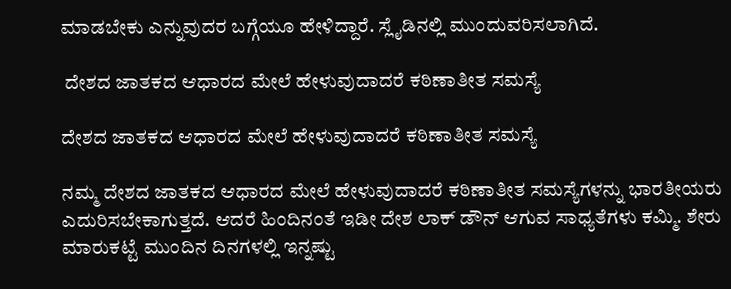ಮಾಡಬೇಕು ಎನ್ನುವುದರ ಬಗ್ಗೆಯೂ ಹೇಳಿದ್ದಾರೆ. ಸ್ಲೈಡಿನಲ್ಲಿ ಮುಂದುವರಿಸಲಾಗಿದೆ.

 ದೇಶದ ಜಾತಕದ ಆಧಾರದ ಮೇಲೆ ಹೇಳುವುದಾದರೆ ಕಠಿಣಾತೀತ ಸಮಸ್ಯೆ

ದೇಶದ ಜಾತಕದ ಆಧಾರದ ಮೇಲೆ ಹೇಳುವುದಾದರೆ ಕಠಿಣಾತೀತ ಸಮಸ್ಯೆ

ನಮ್ಮ ದೇಶದ ಜಾತಕದ ಆಧಾರದ ಮೇಲೆ ಹೇಳುವುದಾದರೆ ಕಠಿಣಾತೀತ ಸಮಸ್ಯೆಗಳನ್ನು ಭಾರತೀಯರು ಎದುರಿಸಬೇಕಾಗುತ್ತದೆ. ಆದರೆ ಹಿಂದಿನಂತೆ ಇಡೀ ದೇಶ ಲಾಕ್ ಡೌನ್ ಆಗುವ ಸಾಧ್ಯತೆಗಳು ಕಮ್ಮಿ. ಶೇರು ಮಾರುಕಟ್ಟೆ ಮುಂದಿನ ದಿನಗಳಲ್ಲಿ ಇನ್ನಷ್ಟು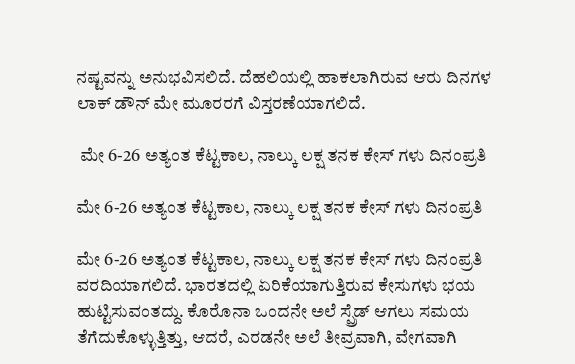ನಷ್ಟವನ್ನು ಅನುಭವಿಸಲಿದೆ. ದೆಹಲಿಯಲ್ಲಿ ಹಾಕಲಾಗಿರುವ ಆರು ದಿನಗಳ ಲಾಕ್ ಡೌನ್ ಮೇ ಮೂರರಗೆ ವಿಸ್ತರಣೆಯಾಗಲಿದೆ.

 ಮೇ 6-26 ಅತ್ಯಂತ ಕೆಟ್ಟಕಾಲ, ನಾಲ್ಕು ಲಕ್ಷ ತನಕ ಕೇಸ್ ಗಳು ದಿನಂಪ್ರತಿ

ಮೇ 6-26 ಅತ್ಯಂತ ಕೆಟ್ಟಕಾಲ, ನಾಲ್ಕು ಲಕ್ಷ ತನಕ ಕೇಸ್ ಗಳು ದಿನಂಪ್ರತಿ

ಮೇ 6-26 ಅತ್ಯಂತ ಕೆಟ್ಟಕಾಲ, ನಾಲ್ಕು ಲಕ್ಷ ತನಕ ಕೇಸ್ ಗಳು ದಿನಂಪ್ರತಿ ವರದಿಯಾಗಲಿದೆ. ಭಾರತದಲ್ಲಿ ಏರಿಕೆಯಾಗುತ್ತಿರುವ ಕೇಸುಗಳು ಭಯ ಹುಟ್ಟಿಸುವಂತದ್ದು. ಕೊರೊನಾ ಒಂದನೇ ಅಲೆ ಸ್ಪ್ರೆಡ್ ಆಗಲು ಸಮಯ ತೆಗೆದುಕೊಳ್ಳುತ್ತಿತ್ತು, ಆದರೆ, ಎರಡನೇ ಅಲೆ ತೀವ್ರವಾಗಿ, ವೇಗವಾಗಿ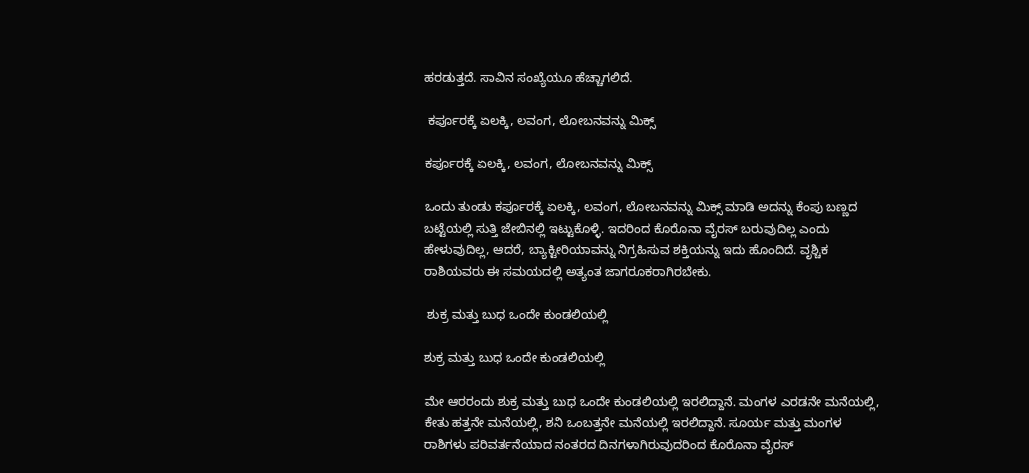ಹರಡುತ್ತದೆ. ಸಾವಿನ ಸಂಖ್ಯೆಯೂ ಹೆಚ್ಚಾಗಲಿದೆ.

 ಕರ್ಪೂರಕ್ಕೆ ಏಲಕ್ಕಿ, ಲವಂಗ, ಲೋಬನವನ್ನು ಮಿಕ್ಸ್

ಕರ್ಪೂರಕ್ಕೆ ಏಲಕ್ಕಿ, ಲವಂಗ, ಲೋಬನವನ್ನು ಮಿಕ್ಸ್

ಒಂದು ತುಂಡು ಕರ್ಪೂರಕ್ಕೆ ಏಲಕ್ಕಿ, ಲವಂಗ, ಲೋಬನವನ್ನು ಮಿಕ್ಸ್ ಮಾಡಿ ಅದನ್ನು ಕೆಂಪು ಬಣ್ಣದ ಬಟ್ಟೆಯಲ್ಲಿ ಸುತ್ತಿ ಜೇಬಿನಲ್ಲಿ ಇಟ್ಟುಕೊಳ್ಳಿ. ಇದರಿಂದ ಕೊರೊನಾ ವೈರಸ್ ಬರುವುದಿಲ್ಲ ಎಂದು ಹೇಳುವುದಿಲ್ಲ, ಆದರೆ, ಬ್ಯಾಕ್ಟೀರಿಯಾವನ್ನು ನಿಗ್ರಹಿಸುವ ಶಕ್ತಿಯನ್ನು ಇದು ಹೊಂದಿದೆ. ವೃಶ್ಚಿಕ ರಾಶಿಯವರು ಈ ಸಮಯದಲ್ಲಿ ಅತ್ಯಂತ ಜಾಗರೂಕರಾಗಿರಬೇಕು.

 ಶುಕ್ರ ಮತ್ತು ಬುಧ ಒಂದೇ ಕುಂಡಲಿಯಲ್ಲಿ

ಶುಕ್ರ ಮತ್ತು ಬುಧ ಒಂದೇ ಕುಂಡಲಿಯಲ್ಲಿ

ಮೇ ಆರರಂದು ಶುಕ್ರ ಮತ್ತು ಬುಧ ಒಂದೇ ಕುಂಡಲಿಯಲ್ಲಿ ಇರಲಿದ್ದಾನೆ. ಮಂಗಳ ಎರಡನೇ ಮನೆಯಲ್ಲಿ, ಕೇತು ಹತ್ತನೇ ಮನೆಯಲ್ಲಿ, ಶನಿ ಒಂಬತ್ತನೇ ಮನೆಯಲ್ಲಿ ಇರಲಿದ್ದಾನೆ. ಸೂರ್ಯ ಮತ್ತು ಮಂಗಳ ರಾಶಿಗಳು ಪರಿವರ್ತನೆಯಾದ ನಂತರದ ದಿನಗಳಾಗಿರುವುದರಿಂದ ಕೊರೊನಾ ವೈರಸ್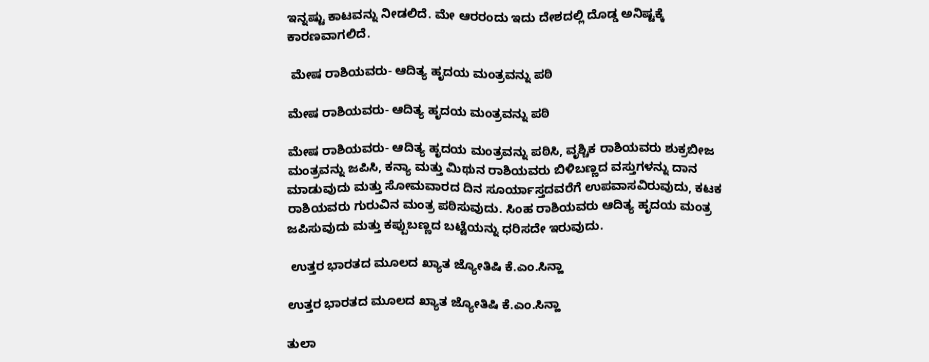ಇನ್ನಷ್ಟು ಕಾಟವನ್ನು ನೀಡಲಿದೆ. ಮೇ ಆರರಂದು ಇದು ದೇಶದಲ್ಲಿ ದೊಡ್ಡ ಅನಿಷ್ಟಕ್ಕೆ ಕಾರಣವಾಗಲಿದೆ.

 ಮೇಷ ರಾಶಿಯವರು- ಆದಿತ್ಯ ಹೃದಯ ಮಂತ್ರವನ್ನು ಪಠಿ

ಮೇಷ ರಾಶಿಯವರು- ಆದಿತ್ಯ ಹೃದಯ ಮಂತ್ರವನ್ನು ಪಠಿ

ಮೇಷ ರಾಶಿಯವರು- ಆದಿತ್ಯ ಹೃದಯ ಮಂತ್ರವನ್ನು ಪಠಿಸಿ, ವೃಶ್ಚಿಕ ರಾಶಿಯವರು ಶುಕ್ರಬೀಜ ಮಂತ್ರವನ್ನು ಜಪಿಸಿ, ಕನ್ಯಾ ಮತ್ತು ಮಿಥುನ ರಾಶಿಯವರು ಬಿಳಿಬಣ್ಣದ ವಸ್ತುಗಳನ್ನು ದಾನ ಮಾಡುವುದು ಮತ್ತು ಸೋಮವಾರದ ದಿನ ಸೂರ್ಯಾಸ್ತದವರೆಗೆ ಉಪವಾಸವಿರುವುದು, ಕಟಕ ರಾಶಿಯವರು ಗುರುವಿನ ಮಂತ್ರ ಪಠಿಸುವುದು. ಸಿಂಹ ರಾಶಿಯವರು ಆದಿತ್ಯ ಹೃದಯ ಮಂತ್ರ ಜಪಿಸುವುದು ಮತ್ತು ಕಪ್ಪುಬಣ್ಣದ ಬಟ್ಟೆಯನ್ನು ಧರಿಸದೇ ಇರುವುದು.

 ಉತ್ತರ ಭಾರತದ ಮೂಲದ ಖ್ಯಾತ ಜ್ಯೋತಿಷಿ ಕೆ.ಎಂ.ಸಿನ್ಹಾ

ಉತ್ತರ ಭಾರತದ ಮೂಲದ ಖ್ಯಾತ ಜ್ಯೋತಿಷಿ ಕೆ.ಎಂ.ಸಿನ್ಹಾ

ತುಲಾ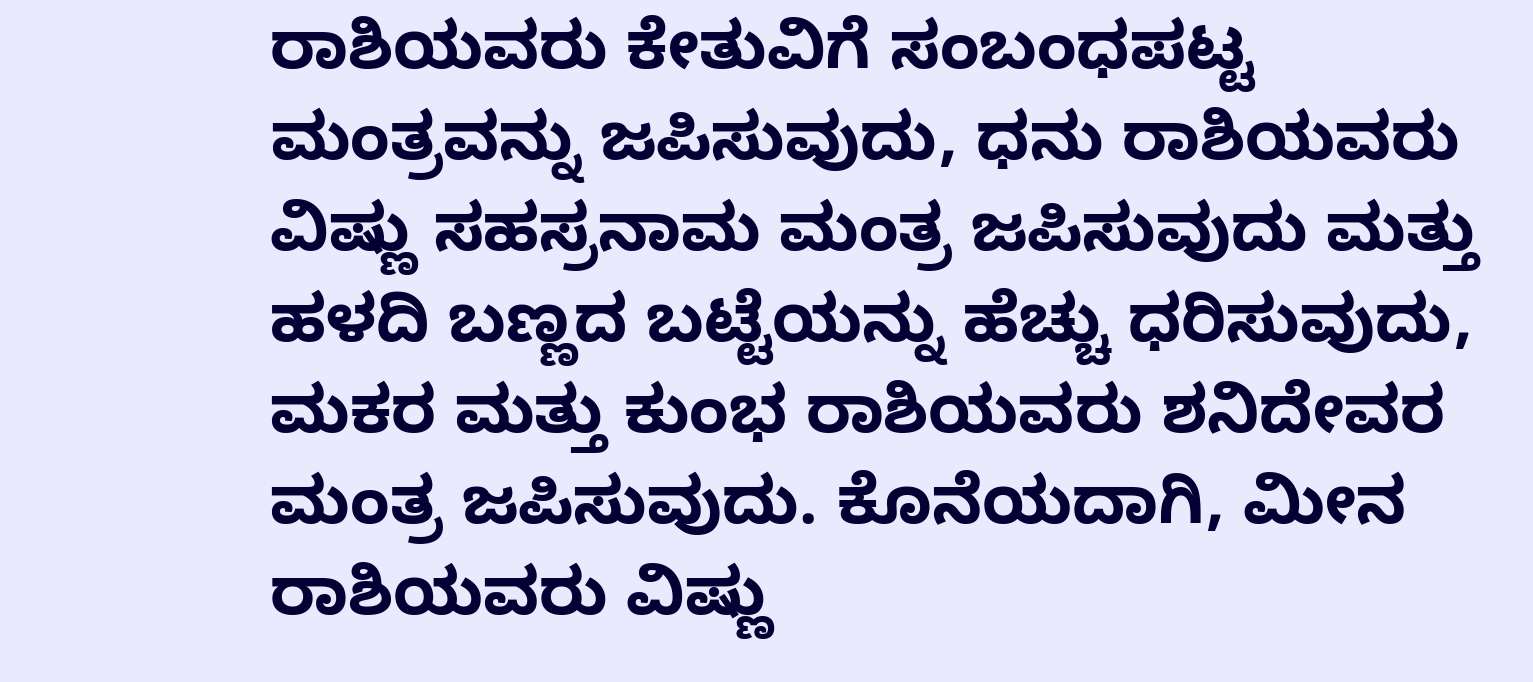ರಾಶಿಯವರು ಕೇತುವಿಗೆ ಸಂಬಂಧಪಟ್ಟ ಮಂತ್ರವನ್ನು ಜಪಿಸುವುದು, ಧನು ರಾಶಿಯವರು ವಿಷ್ಣು ಸಹಸ್ರನಾಮ ಮಂತ್ರ ಜಪಿಸುವುದು ಮತ್ತು ಹಳದಿ ಬಣ್ಣದ ಬಟ್ಟೆಯನ್ನು ಹೆಚ್ಚು ಧರಿಸುವುದು, ಮಕರ ಮತ್ತು ಕುಂಭ ರಾಶಿಯವರು ಶನಿದೇವರ ಮಂತ್ರ ಜಪಿಸುವುದು. ಕೊನೆಯದಾಗಿ, ಮೀನ ರಾಶಿಯವರು ವಿಷ್ಣು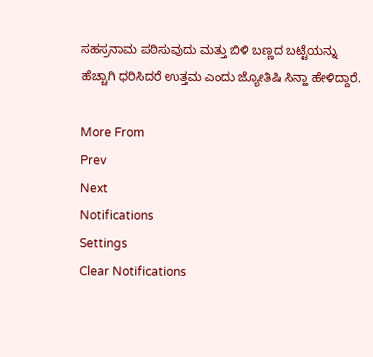ಸಹಸ್ರನಾಮ ಪಠಿಸುವುದು ಮತ್ತು ಬಿಳಿ ಬಣ್ಣದ ಬಟ್ಟೆಯನ್ನು ಹೆಚ್ಚಾಗಿ ಧರಿಸಿದರೆ ಉತ್ತಮ ಎಂದು ಜ್ಯೋತಿಷಿ ಸಿನ್ಹಾ ಹೇಳಿದ್ದಾರೆ.

More From
Prev
Next
Notifications
Settings
Clear Notifications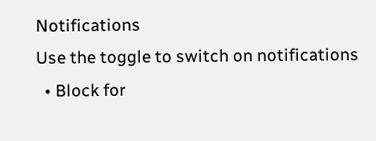Notifications
Use the toggle to switch on notifications
  • Block for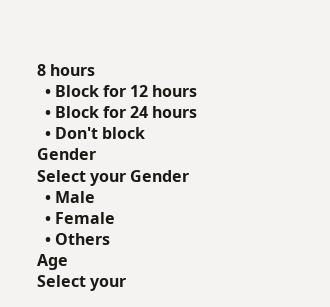8 hours
  • Block for 12 hours
  • Block for 24 hours
  • Don't block
Gender
Select your Gender
  • Male
  • Female
  • Others
Age
Select your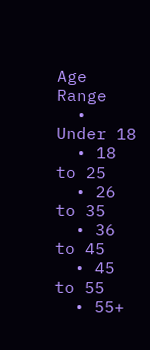Age Range
  • Under 18
  • 18 to 25
  • 26 to 35
  • 36 to 45
  • 45 to 55
  • 55+